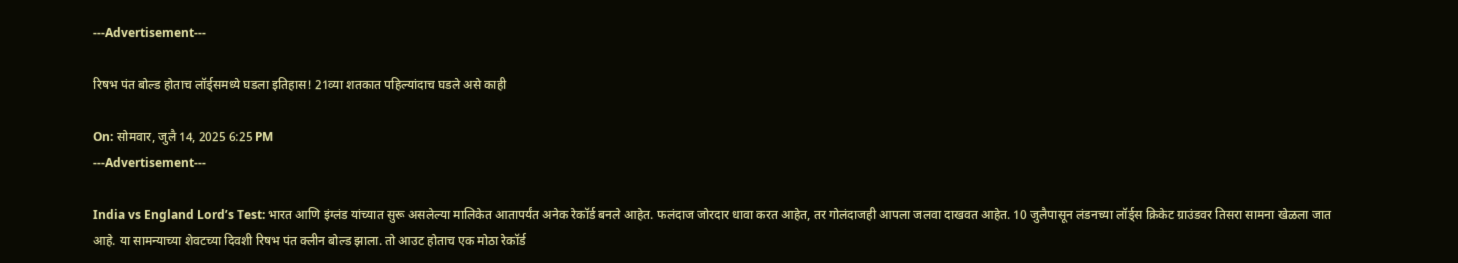---Advertisement---

रिषभ पंत बोल्ड होताच लॉर्ड्समध्ये घडला इतिहास! 21व्या शतकात पहिल्यांदाच घडले असे काही

On: सोमवार, जुलै 14, 2025 6:25 PM
---Advertisement---

India vs England Lord’s Test: भारत आणि इंग्लंड यांच्यात सुरू असलेल्या मालिकेत आतापर्यंत अनेक रेकॉर्ड बनले आहेत. फलंदाज जोरदार धावा करत आहेत, तर गोलंदाजही आपला जलवा दाखवत आहेत. 10 जुलैपासून लंडनच्या लॉर्ड्स क्रिकेट ग्राउंडवर तिसरा सामना खेळला जात आहे. या सामन्याच्या शेवटच्या दिवशी रिषभ पंत क्लीन बोल्ड झाला. तो आउट होताच एक मोठा रेकॉर्ड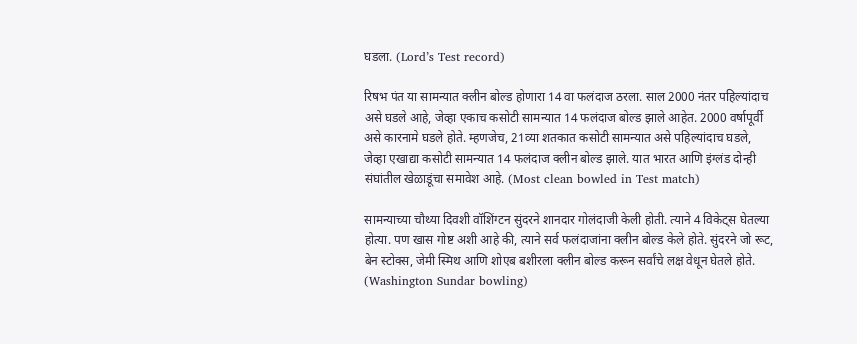घडला. (Lord’s Test record)

रिषभ पंत या सामन्यात क्लीन बोल्ड होणारा 14 वा फलंदाज ठरला. साल 2000 नंतर पहिल्यांदाच असे घडले आहे, जेव्हा एकाच कसोटी सामन्यात 14 फलंदाज बोल्ड झाले आहेत. 2000 वर्षापूर्वी असे कारनामे घडले होते. म्हणजेच, 21व्या शतकात कसोटी सामन्यात असे पहिल्यांदाच घडले, जेव्हा एखाद्या कसोटी सामन्यात 14 फलंदाज क्लीन बोल्ड झाले. यात भारत आणि इंग्लंड दोन्ही संघांतील खेळाडूंचा समावेश आहे. (Most clean bowled in Test match)

सामन्याच्या चौथ्या दिवशी वॉशिंग्टन सुंदरने शानदार गोलंदाजी केली होती. त्याने 4 विकेट्स घेतल्या होत्या. पण खास गोष्ट अशी आहे की, त्याने सर्व फलंदाजांना क्लीन बोल्ड केले होते. सुंदरने जो रूट, बेन स्टोक्स, जेमी स्मिथ आणि शोएब बशीरला क्लीन बोल्ड करून सर्वांचे लक्ष वेधून घेतले होते. (Washington Sundar bowling)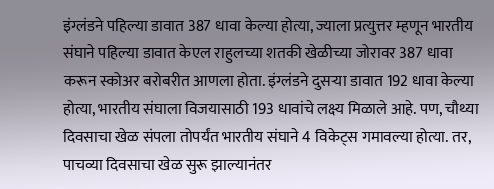इंग्लंडने पहिल्या डावात 387 धावा केल्या होत्या, ज्याला प्रत्युत्तर म्हणून भारतीय संघाने पहिल्या डावात केएल राहुलच्या शतकी खेळीच्या जोरावर 387 धावा करून स्कोअर बरोबरीत आणला होता. इंग्लंडने दुसऱ्या डावात 192 धावा केल्या होत्या, भारतीय संघाला विजयासाठी 193 धावांचे लक्ष्य मिळाले आहे. पण, चौथ्या दिवसाचा खेळ संपला तोपर्यंत भारतीय संघाने 4 विकेट्स गमावल्या होत्या. तर, पाचव्या दिवसाचा खेळ सुरू झाल्यानंतर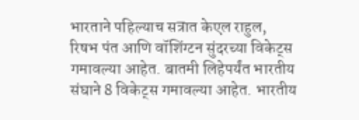भारताने पहिल्याच सत्रात केएल राहुल, रिषभ पंत आणि वॉशिंग्टन सुंदरच्या विकेट्स गमावल्या आहेत. बातमी लिहेपर्यंत भारतीय संघाने 8 विकेट्स गमावल्या आहेत. भारतीय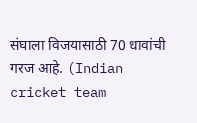संघाला विजयासाठी 70 धावांची गरज आहे. (Indian cricket team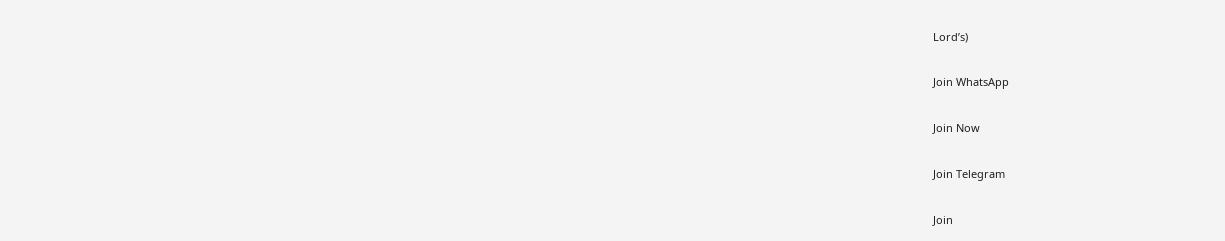Lord’s)

Join WhatsApp

Join Now

Join Telegram

Join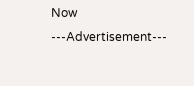Now
---Advertisement---